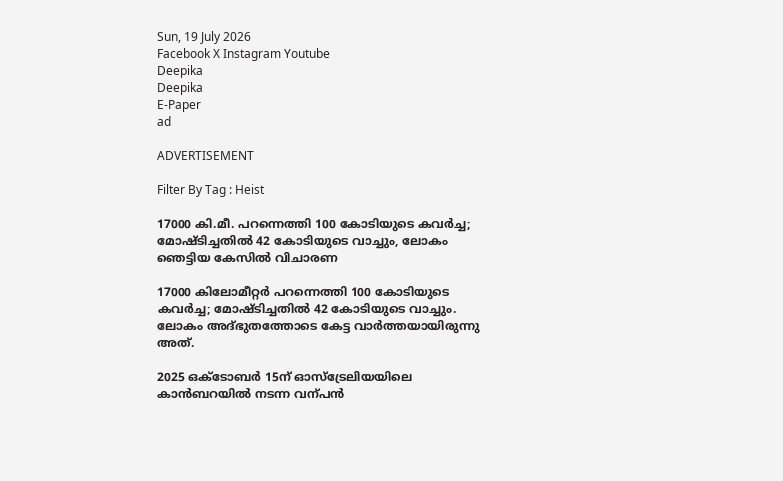Sun, 19 July 2026
Facebook X Instagram Youtube
Deepika
Deepika
E-Paper
ad

ADVERTISEMENT

Filter By Tag : Heist

17000 കി.മീ. പറന്നെത്തി 100 കോടിയുടെ കവർച്ച; മോഷ്ടിച്ചതിൽ 42 കോടിയുടെ വാച്ചും, ലോകം ഞെട്ടിയ കേസിൽ വിചാരണ

17000 കിലോമീറ്റർ പറന്നെത്തി 100 കോടിയുടെ കവർച്ച; മോഷ്ടിച്ചതിൽ 42 കോടിയുടെ വാച്ചും. ലോകം അദ്ഭുതത്തോടെ കേട്ട വാർത്തയായിരുന്നു അത്.

2025 ഒക്‌ടോബർ 15ന് ഓസ്‌ട്രേലിയയിലെ കാൻബറയിൽ നടന്ന വന്പൻ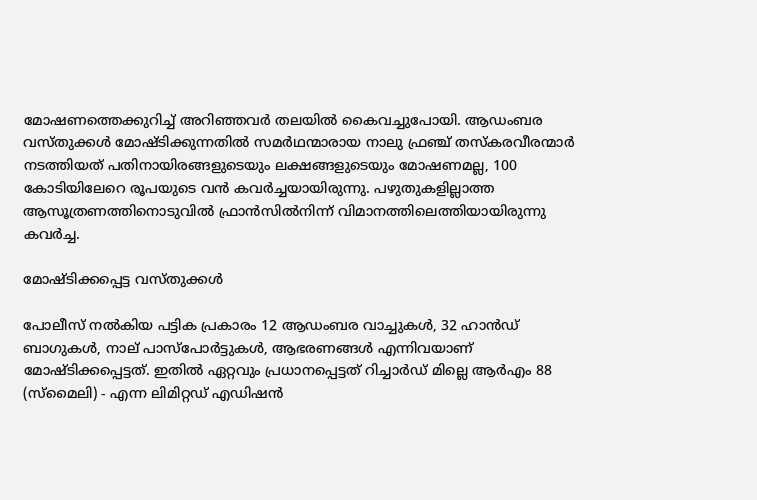മോഷണത്തെക്കുറിച്ച് അറിഞ്ഞവർ തലയിൽ കൈവച്ചുപോയി. ആഡംബര വസ്തുക്കൾ മോഷ്ടിക്കുന്നതിൽ സമർഥന്മാരായ നാലു ഫ്രഞ്ച് തസ്കരവീരന്മാർ നടത്തിയത് പതിനായിരങ്ങളുടെയും ലക്ഷങ്ങളുടെയും മോഷണമല്ല, 100 കോടിയിലേറെ രൂപയുടെ വൻ കവർച്ചയായിരുന്നു. പഴുതുകളില്ലാത്ത ആസൂത്രണത്തിനൊടുവിൽ ഫ്രാൻസിൽനിന്ന് വിമാനത്തിലെത്തിയായിരുന്നു കവർച്ച.

മോഷ്ടിക്കപ്പെട്ട വസ്തുക്കൾ

പോലീസ് നൽകിയ പട്ടിക പ്രകാരം 12 ആഡംബര വാച്ചുകൾ, 32 ഹാൻഡ്‌ ബാഗുകൾ, നാല് പാസ്‌പോർട്ടുകൾ, ആഭരണങ്ങൾ എന്നിവയാണ് മോഷ്ടിക്കപ്പെട്ടത്. ഇതിൽ ഏറ്റവും പ്രധാനപ്പെട്ടത് റിച്ചാർഡ് മില്ലെ ആർഎം 88 (സ്മൈലി) - എന്ന ലിമിറ്റഡ് എഡിഷൻ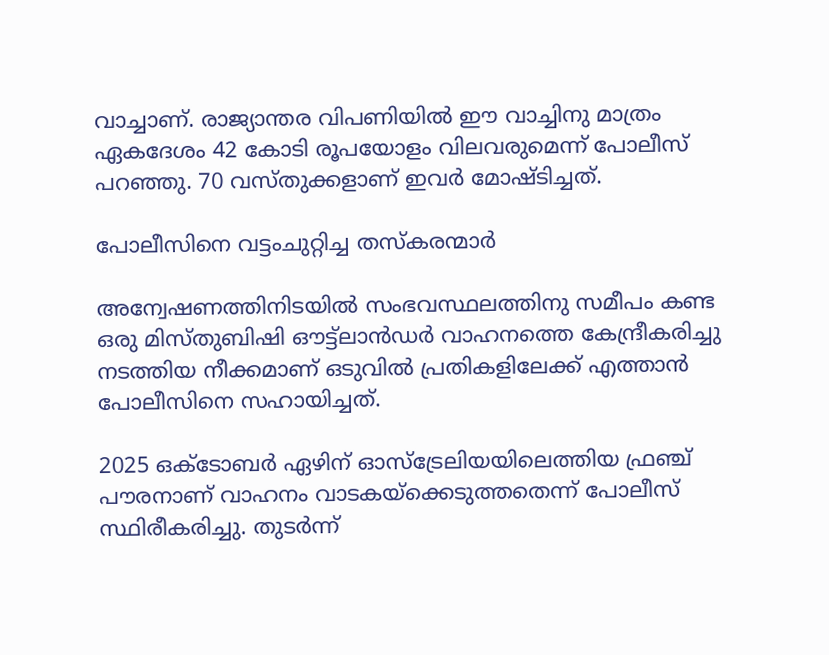വാച്ചാണ്. രാജ്യാന്തര വിപണിയിൽ ഈ വാച്ചിനു മാത്രം ഏകദേശം 42 കോടി രൂപയോളം വിലവരുമെന്ന് പോലീസ് പറഞ്ഞു. 70 വസ്തുക്കളാണ് ഇവർ മോഷ്ടിച്ചത്.

പോലീസിനെ വട്ടംചുറ്റിച്ച തസ്കരന്മാർ

അന്വേഷണത്തിനിടയിൽ സംഭവസ്ഥലത്തിനു സമീപം കണ്ട ഒരു മിസ്‌തുബിഷി ഔട്ട്‌ലാൻഡർ വാഹനത്തെ കേന്ദ്രീകരിച്ചു നടത്തിയ നീക്കമാണ് ഒടുവിൽ പ്രതികളിലേക്ക് എത്താൻ പോലീസിനെ സഹായിച്ചത്.

2025 ഒക്ടോബർ ഏഴിന് ഓസ്‌ട്രേലിയയിലെത്തിയ ഫ്രഞ്ച് പൗരനാണ് വാഹനം വാടകയ്‌ക്കെടുത്തതെന്ന് പോലീസ് സ്ഥിരീകരിച്ചു. തുടർന്ന്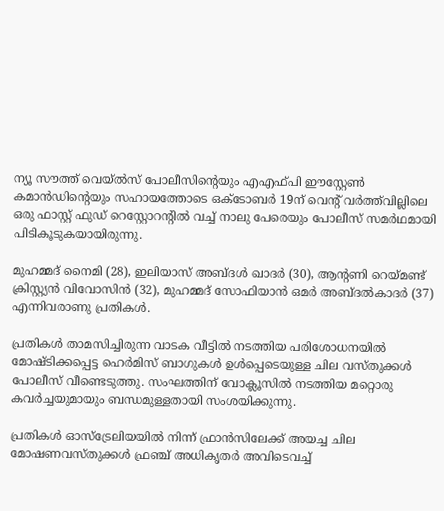ന്യൂ സൗത്ത് വെയ്ൽസ് പോലീസിന്‍റെയും എഎഫ്‌പി ഈസ്റ്റേൺ കമാൻഡിന്‍റെയും സഹായത്തോടെ ഒക്ടോബർ 19ന് വെന്‍റ് വർത്ത്‌വില്ലിലെ ഒരു ഫാസ്റ്റ് ഫുഡ് റെസ്റ്റോറന്‍റിൽ വച്ച് നാലു പേരെയും പോലീസ് സമർഥമായി പിടികൂടുകയായിരുന്നു.

മുഹമ്മദ് നൈമി (28), ഇലിയാസ് അബ്ദൾ ഖാദർ (30), ആന്‍റണി റെയ്മണ്ട് ക്രിസ്റ്റ്യൻ വിവോസിൻ (32), മുഹമ്മദ് സോഫിയാൻ ഒമർ അബ്ദൽകാദർ (37) എന്നിവരാണു പ്രതികൾ.

പ്രതികൾ താമസിച്ചിരുന്ന വാടക വീട്ടിൽ നടത്തിയ പരിശോധനയിൽ മോഷ്ടിക്കപ്പെട്ട ഹെർമിസ് ബാഗുകൾ ഉൾപ്പെടെയുള്ള ചില വസ്തുക്കൾ പോലീസ് വീണ്ടെടുത്തു. സംഘത്തിന് വോക്ലൂസിൽ നടത്തിയ മറ്റൊരു കവർച്ചയുമായും ബന്ധമുള്ളതായി സംശയിക്കുന്നു.

പ്രതികൾ ഓസ്‌ട്രേലിയയിൽ നിന്ന് ഫ്രാൻസിലേക്ക് അയച്ച ചില മോഷണവസ്തുക്കൾ ഫ്രഞ്ച് അധികൃതർ അവിടെവച്ച്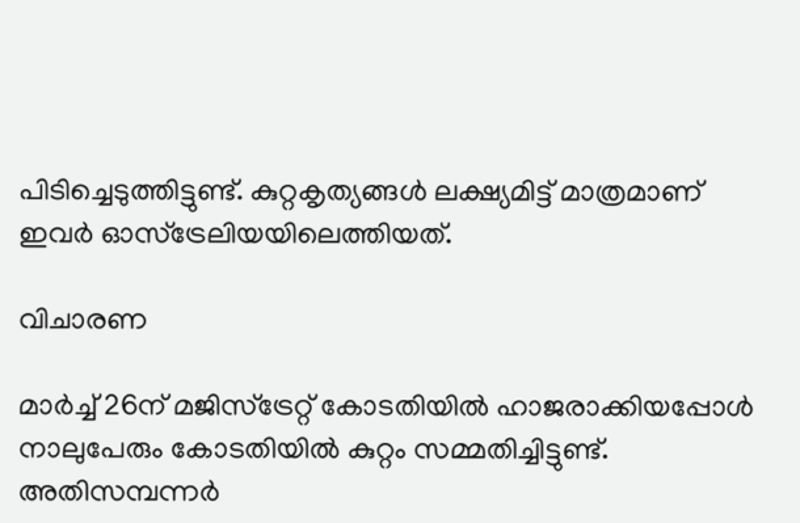പിടിച്ചെടുത്തിട്ടുണ്ട്. കുറ്റകൃത്യങ്ങൾ ലക്ഷ്യമിട്ട് മാത്രമാണ് ഇവർ ഓസ്‌ട്രേലിയയിലെത്തിയത്.

വിചാരണ

മാർച്ച് 26ന് മജിസ്‌ട്രേറ്റ് കോടതിയിൽ ഹാജരാക്കിയപ്പോൾ നാലുപേരും കോടതിയിൽ കുറ്റം സമ്മതിച്ചിട്ടുണ്ട്. അതിസമ്പന്നർ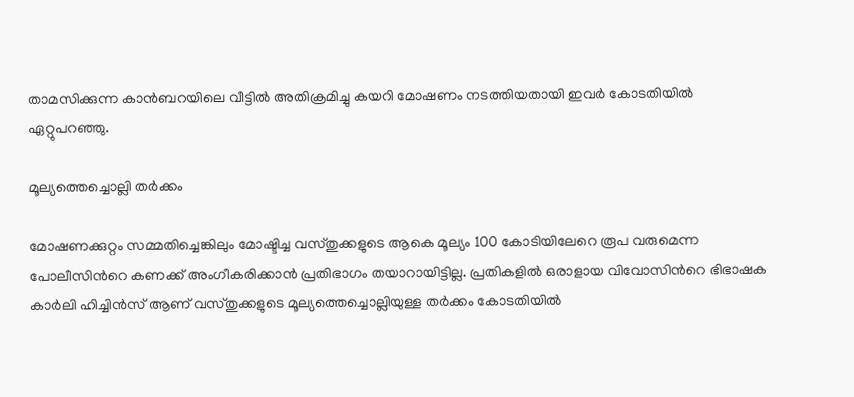താമസിക്കുന്ന കാൻബറയിലെ വീട്ടിൽ അതിക്രമിച്ചു കയറി മോഷണം നടത്തിയതായി ഇവർ കോടതിയിൽ ഏറ്റുപറഞ്ഞു.

മൂല്യത്തെച്ചൊല്ലി തർക്കം

മോഷണക്കുറ്റം സമ്മതിച്ചെങ്കിലും മോഷ്ടിച്ച വസ്തുക്കളുടെ ആകെ മൂല്യം 100 കോടിയിലേറെ രൂപ വരുമെന്ന പോലീസിന്‍റെ കണക്ക് അംഗീകരിക്കാൻ പ്രതിഭാഗം തയാറായിട്ടില്ല. പ്രതികളിൽ ഒരാളായ വിവോസിന്‍റെ ഭിഭാഷക കാർലി ഹിച്ചിൻസ് ആണ് വസ്തുക്കളുടെ മൂല്യത്തെച്ചൊല്ലിയുള്ള തർക്കം കോടതിയിൽ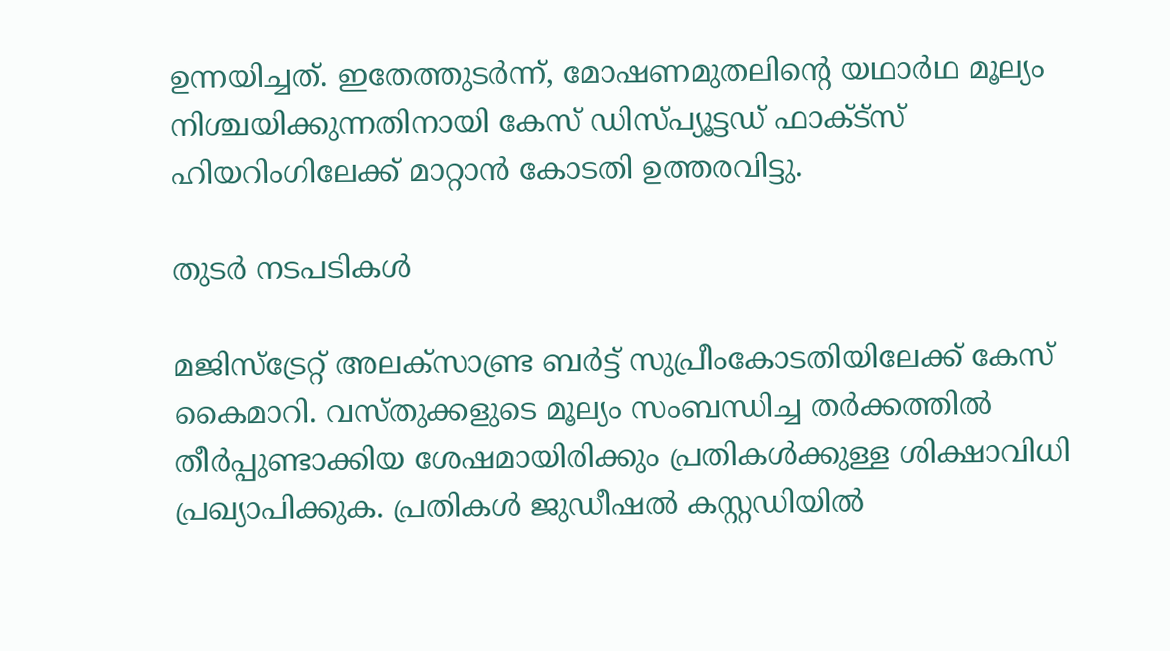ഉന്നയിച്ചത്. ഇതേത്തുടർന്ന്, മോഷണമുതലിന്‍റെ യഥാർഥ മൂല്യം നിശ്ചയിക്കുന്നതിനായി കേസ് ഡിസ്‌പ്യൂട്ടഡ് ഫാക്ട്‌സ് ഹിയറിംഗിലേക്ക് മാറ്റാൻ കോടതി ഉത്തരവിട്ടു.

തുടർ നടപടികൾ

മജിസ്‌ട്രേറ്റ് അലക്സാണ്ട്ര ബർട്ട് സുപ്രീംകോടതിയിലേക്ക് കേസ് കൈമാറി. വസ്തുക്കളുടെ മൂല്യം സംബന്ധിച്ച തർക്കത്തിൽ തീർപ്പുണ്ടാക്കിയ ശേഷമായിരിക്കും പ്രതികൾക്കുള്ള ശിക്ഷാവിധി പ്രഖ്യാപിക്കുക. പ്രതികൾ ജുഡീഷൽ കസ്റ്റഡിയിൽ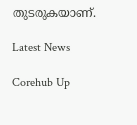തുടരുകയാണ്.

Latest News

Corehub Up